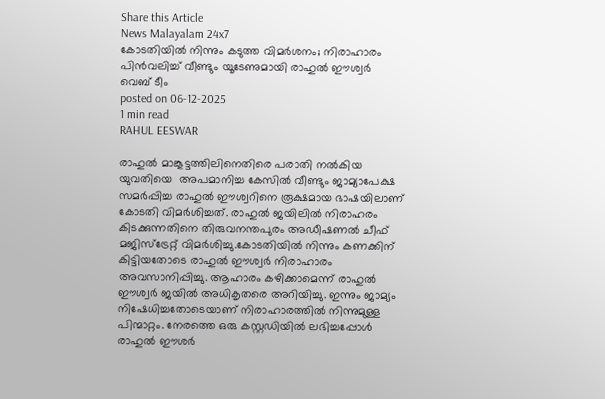Share this Article
News Malayalam 24x7
കോടതിയില്‍ നിന്നും കടുത്ത വിമര്‍ശനം; നിരാഹാരം പിൻവലിച്ച് വീണ്ടും യൂടേണുമായി രാഹുൽ ഈശ്വർ
വെബ് ടീം
posted on 06-12-2025
1 min read
RAHUL EESWAR

രാഹുല്‍ മാങ്കൂട്ടത്തിലിനെതിരെ പരാതി നൽകിയ യുവതിയെ  അപമാനിച്ച കേസില്‍ വീണ്ടും ജാമ്യാപേക്ഷ സമര്‍പ്പിച്ച രാഹുൽ ഈശ്വറിനെ രൂക്ഷമായ ഭാഷയിലാണ് കോടതി വിമര്‍ശിച്ചത്. രാഹുല്‍ ജയിലില്‍ നിരാഹരം കിടക്കുന്നതിനെ തിരുവനന്തപുരം അഡീഷണല്‍ ചീഫ് മജിസ്ട്രേറ്റ് വിമര്‍ശിച്ചു.കോടതിയില്‍ നിന്നും കണക്കിന് കിട്ടിയതോടെ രാഹുല്‍ ഈശ്വര്‍ നിരാഹാരം അവസാനിപ്പിച്ചു. ആഹാരം കഴിക്കാമെന്ന് രാഹുല്‍ ഈശ്വര്‍ ജയിൽ അധികൃതരെ അറിയിച്ചു. ഇന്നും ജാമ്യം നിഷേധിച്ചതോടെയാണ് നിരാഹാരത്തില്‍ നിന്നുമുള്ള പിന്മാറ്റം. നേരത്തെ ഒരു കസ്റ്റഡിയില്‍ ലഭിച്ചപ്പോള്‍ രാഹുല്‍ ഈശര്‍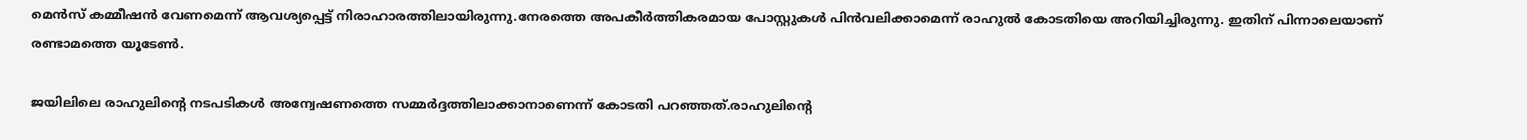മെന്‍സ് കമ്മീഷന്‍ വേണമെന്ന് ആവശ്യപ്പെട്ട് നിരാഹാരത്തിലായിരുന്നു.നേരത്തെ അപകീർത്തികരമായ പോസ്റ്റുകൾ പിൻവലിക്കാമെന്ന് രാഹുല്‍ കോടതിയെ അറിയിച്ചിരുന്നു. ഇതിന് പിന്നാലെയാണ് രണ്ടാമത്തെ യൂടേണ്‍.

ജയിലിലെ രാഹുലിന്‍റെ നടപടികള്‍ അന്വേഷണത്തെ സമ്മര്‍ദ്ദത്തിലാക്കാനാണെന്ന് കോടതി പറഞ്ഞത്.രാഹുലിന്റെ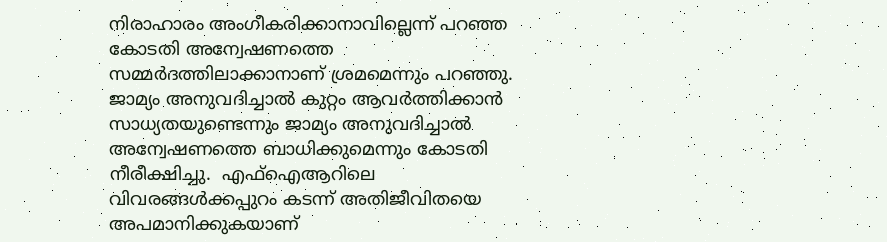നിരാഹാരം അംഗീകരിക്കാനാവില്ലെന്ന് പറഞ്ഞ കോടതി അന്വേഷണത്തെ സമ്മര്‍ദത്തിലാക്കാനാണ് ശ്രമമെന്നും പറഞ്ഞു. ജാമ്യം അനുവദിച്ചാല്‍ കുറ്റം ആവര്‍ത്തിക്കാന്‍ സാധ്യതയുണ്ടെന്നും ജാമ്യം അനുവദിച്ചാല്‍ അന്വേഷണത്തെ ബാധിക്കുമെന്നും കോടതി നീരീക്ഷിച്ചു.  എഫ്ഐആറിലെ വിവരങ്ങൾക്കപ്പുറം കടന്ന് അതിജീവിതയെ അപമാനിക്കുകയാണ്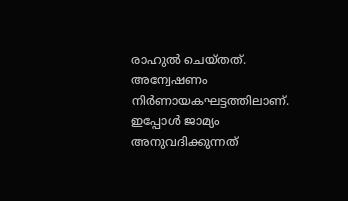രാഹുല്‍ ചെയ്തത്. അന്വേഷണം നിർണായകഘട്ടത്തിലാണ്. ഇപ്പോൾ ജാമ്യം അനുവദിക്കുന്നത്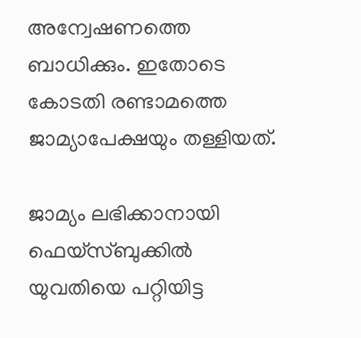അന്വേഷണത്തെ ബാധിക്കും. ഇതോടെ കോടതി രണ്ടാമത്തെ ജാമ്യാപേക്ഷയും തള്ളിയത്.

ജാമ്യം ലഭിക്കാനായി ഫെയ്സ്ബുക്കില്‍  യുവതിയെ പറ്റിയിട്ട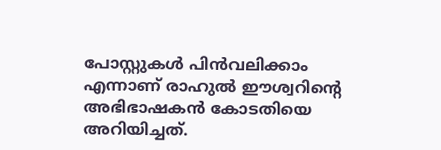പോസ്റ്റുകള്‍ പിന്‍വലിക്കാം എന്നാണ് രാഹുല്‍ ഈശ്വറിന്‍റെ അഭിഭാഷകന്‍ കോടതിയെ അറിയിച്ചത്.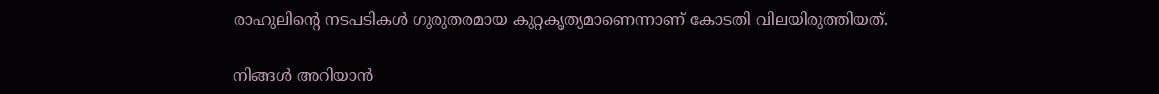രാഹുലിന്‍റെ നടപടികള്‍ ഗുരുതരമായ കുറ്റകൃത്യമാണെന്നാണ് കോടതി വിലയിരുത്തിയത്.

നിങ്ങൾ അറിയാൻ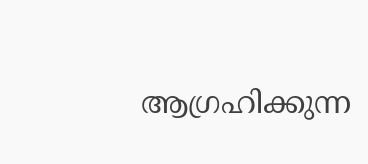ആഗ്രഹിക്കുന്ന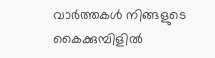വാർത്തകൾ നിങ്ങളുടെ കൈക്കുമ്പിളിൽ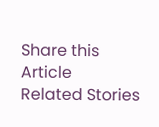Share this Article
Related Stories